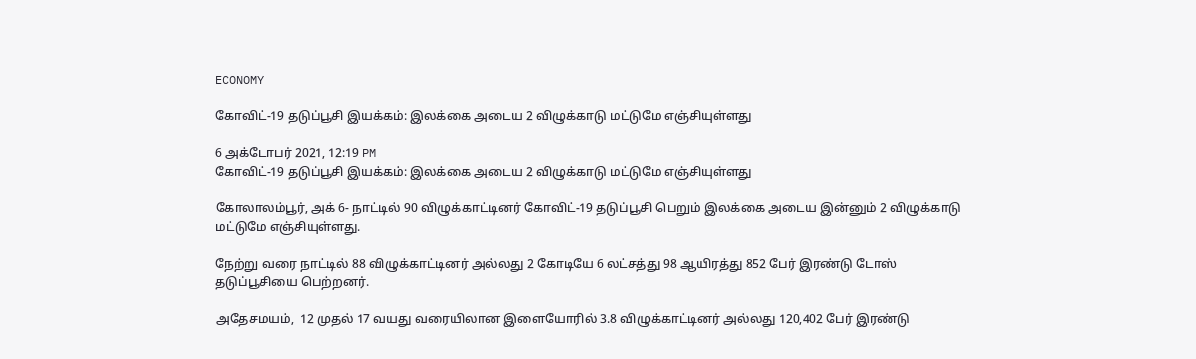ECONOMY

கோவிட்-19 தடுப்பூசி இயக்கம்: இலக்கை அடைய 2 விழுக்காடு மட்டுமே எஞ்சியுள்ளது

6 அக்டோபர் 2021, 12:19 PM
கோவிட்-19 தடுப்பூசி இயக்கம்: இலக்கை அடைய 2 விழுக்காடு மட்டுமே எஞ்சியுள்ளது

கோலாலம்பூர், அக் 6- நாட்டில் 90 விழுக்காட்டினர் கோவிட்-19 தடுப்பூசி பெறும் இலக்கை அடைய இன்னும் 2 விழுக்காடு மட்டுமே எஞ்சியுள்ளது.

நேற்று வரை நாட்டில் 88 விழுக்காட்டினர் அல்லது 2 கோடியே 6 லட்சத்து 98 ஆயிரத்து 852 பேர் இரண்டு டோஸ் தடுப்பூசியை பெற்றனர்.

அதேசமயம்,  12 முதல் 17 வயது வரையிலான இளையோரில் 3.8 விழுக்காட்டினர் அல்லது 120,402 பேர் இரண்டு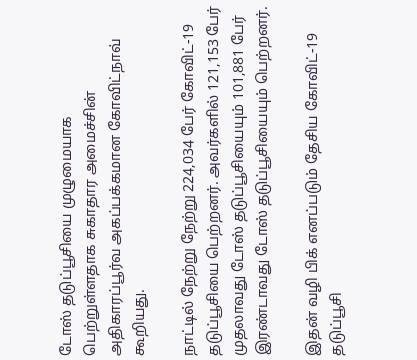டோஸ் தடுப்பூசியை முழுமையாக பெற்றுள்ளதாக சுகாதார அமைச்சின் அதிகாரப்பூர்வ அகப்பக்கமான கோவிட்நாவ் கூறியது.

நாட்டில் நேற்று நேற்று 224,034 பேர் கோவிட்-19 தடுப்பூசியை பெற்றனர். அவர்களில் 121,153 பேர் முதலாவது டோஸ் தடுப்பூசியையும் 101,881 பேர் இரண்டாவது டோஸ் தடுப்பூசியையும் பெற்றனர்.

இதன் வழி பிக் எனப்படும் தேசிய கோவிட்-19 தடுப்பூசி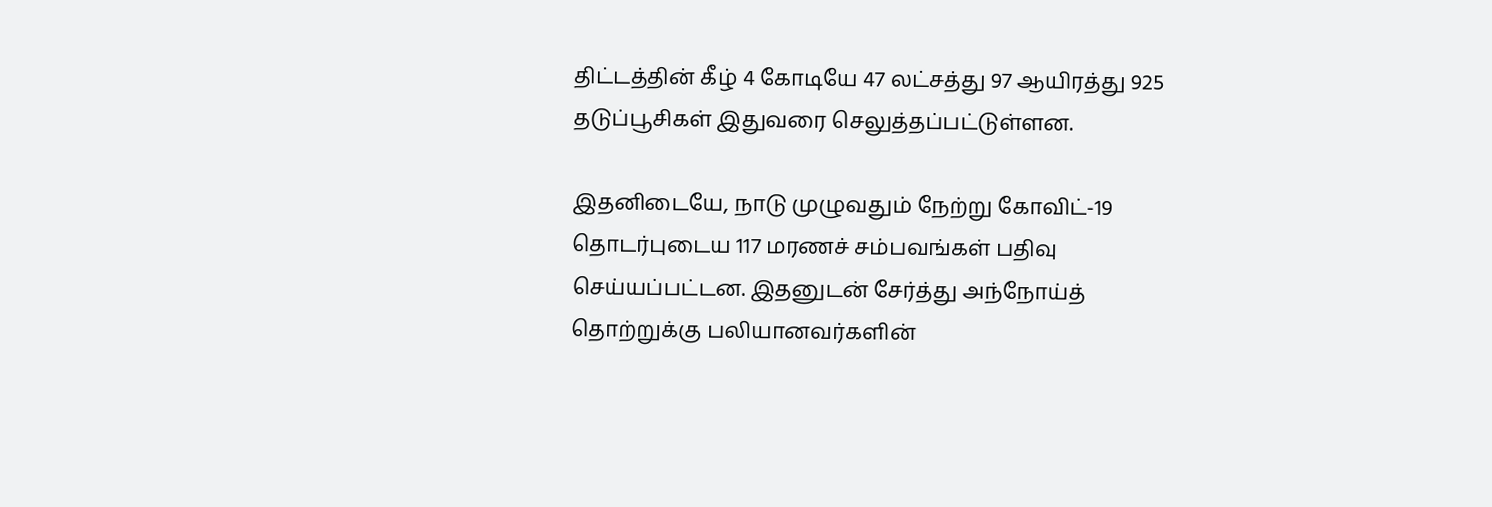திட்டத்தின் கீழ் 4 கோடியே 47 லட்சத்து 97 ஆயிரத்து 925 தடுப்பூசிகள் இதுவரை செலுத்தப்பட்டுள்ளன.

இதனிடையே, நாடு முழுவதும் நேற்று கோவிட்-19 தொடர்புடைய 117 மரணச் சம்பவங்கள் பதிவு செய்யப்பட்டன. இதனுடன் சேர்த்து அந்நோய்த் தொற்றுக்கு பலியானவர்களின்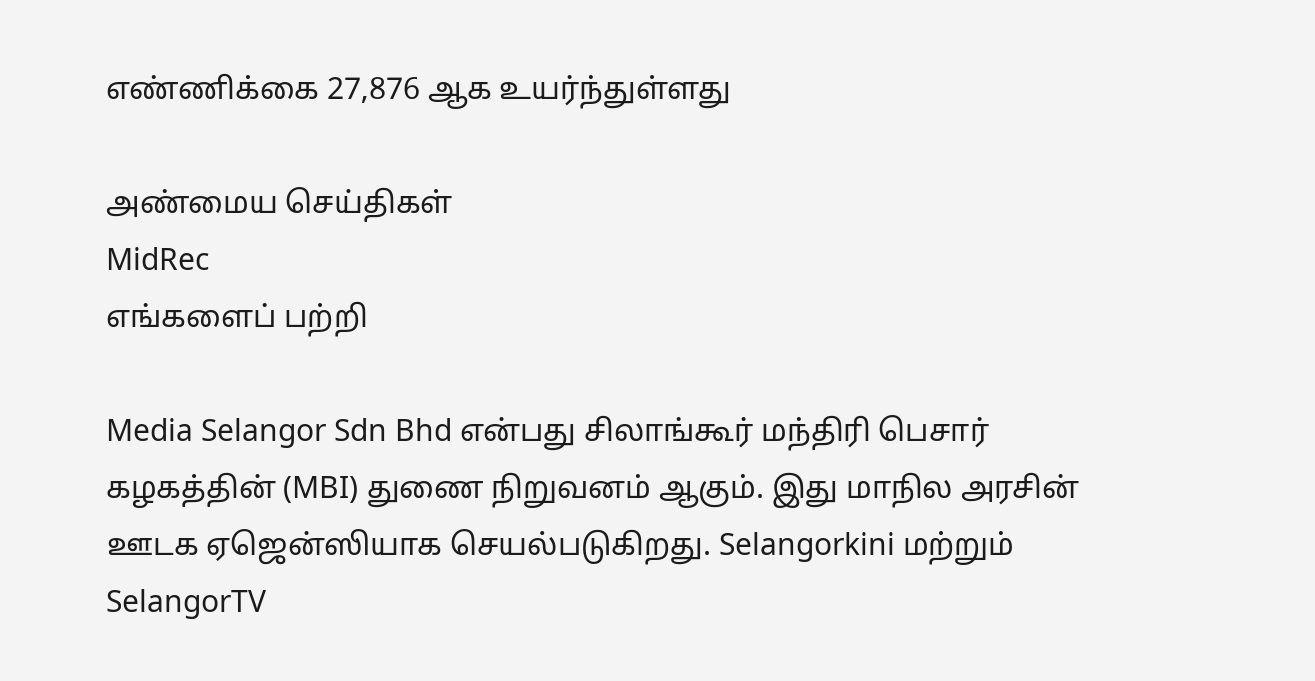எண்ணிக்கை 27,876 ஆக உயர்ந்துள்ளது

அண்மைய செய்திகள்
MidRec
எங்களைப் பற்றி

Media Selangor Sdn Bhd என்பது சிலாங்கூர் மந்திரி பெசார் கழகத்தின் (MBI) துணை நிறுவனம் ஆகும். இது மாநில அரசின் ஊடக ஏஜென்ஸியாக செயல்படுகிறது. Selangorkini மற்றும் SelangorTV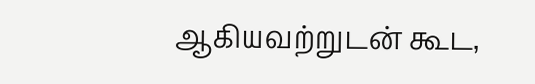ஆகியவற்றுடன் கூட,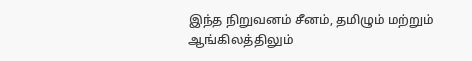இந்த நிறுவனம் சீனம், தமிழும் மற்றும் ஆங்கிலத்திலும்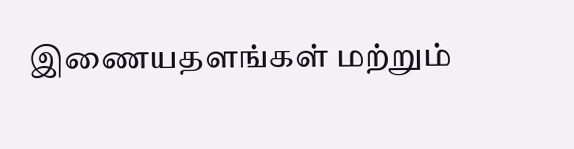இணையதளங்கள் மற்றும்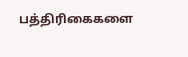பத்திரிகைகளை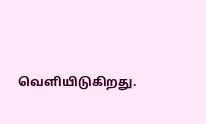வெளியிடுகிறது.